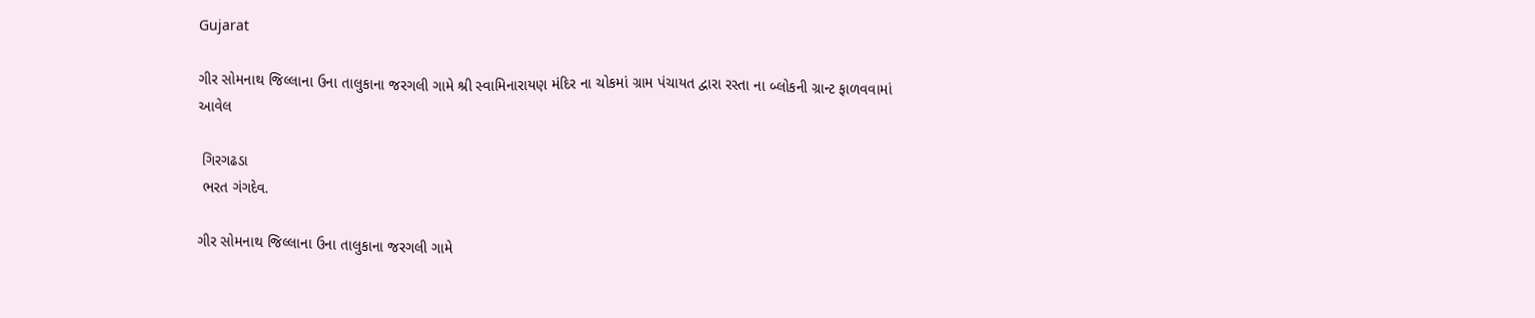Gujarat

ગીર સોમનાથ જિલ્લાના ઉના તાલુકાના જરગલી ગામે શ્રી સ્વામિનારાયણ મંદિર ના ચોકમાં ગ્રામ પંચાયત દ્વારા રસ્તા ના બ્લોકની ગ્રાન્ટ ફાળવવામાં આવેલ

 ગિરગઢડા
 ભરત ગંગદેવ.

ગીર સોમનાથ જિલ્લાના ઉના તાલુકાના જરગલી ગામે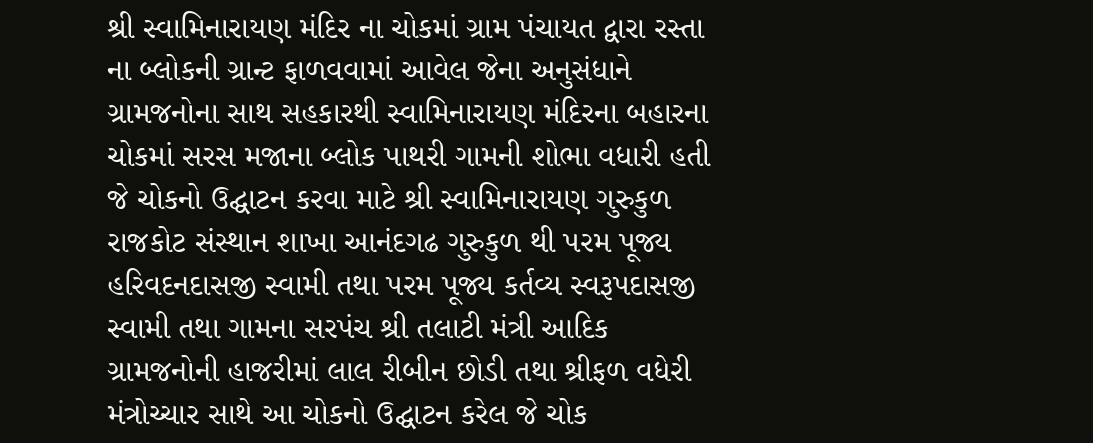શ્રી સ્વામિનારાયણ મંદિર ના ચોકમાં ગ્રામ પંચાયત દ્વારા રસ્તા ના બ્લોકની ગ્રાન્ટ ફાળવવામાં આવેલ જેના અનુસંધાને ગ્રામજનોના સાથ સહકારથી સ્વામિનારાયણ મંદિરના બહારના ચોકમાં સરસ મજાના બ્લોક પાથરી ગામની શોભા વધારી હતી જે ચોકનો ઉદ્ઘાટન કરવા માટે શ્રી સ્વામિનારાયણ ગુરુકુળ રાજકોટ સંસ્થાન શાખા આનંદગઢ ગુરુકુળ થી પરમ પૂજ્ય હરિવદનદાસજી સ્વામી તથા પરમ પૂજ્ય કર્તવ્ય સ્વરૂપદાસજી સ્વામી તથા ગામના સરપંચ શ્રી તલાટી મંત્રી આદિક ગ્રામજનોની હાજરીમાં લાલ રીબીન છોડી તથા શ્રીફળ વધેરી મંત્રોચ્ચાર સાથે આ ચોકનો ઉદ્ઘાટન કરેલ જે ચોક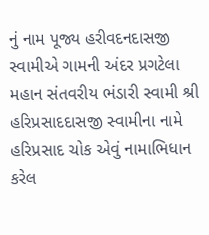નું નામ પૂજ્ય હરીવદનદાસજી સ્વામીએ ગામની અંદર પ્રગટેલા મહાન સંતવરીય ભંડારી સ્વામી શ્રી હરિપ્રસાદદાસજી સ્વામીના નામે હરિપ્રસાદ ચોક એવું નામાભિધાન કરેલ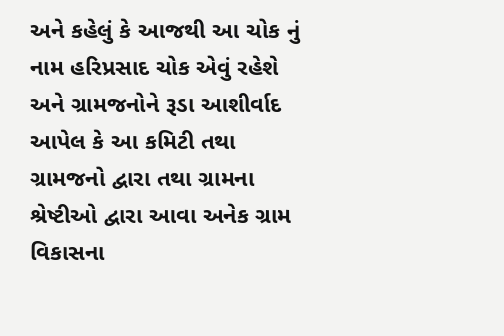અને કહેલું કે આજથી આ ચોક નું નામ હરિપ્રસાદ ચોક એવું રહેશે અને ગ્રામજનોને રૂડા આશીર્વાદ આપેલ કે આ કમિટી તથા ગ્રામજનો દ્વારા તથા ગ્રામના શ્રેષ્ટીઓ દ્વારા આવા અનેક ગ્રામ વિકાસના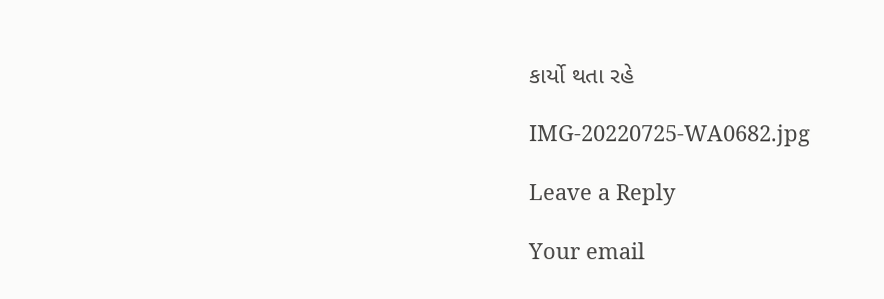કાર્યો થતા રહે

IMG-20220725-WA0682.jpg

Leave a Reply

Your email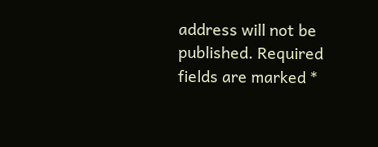address will not be published. Required fields are marked *